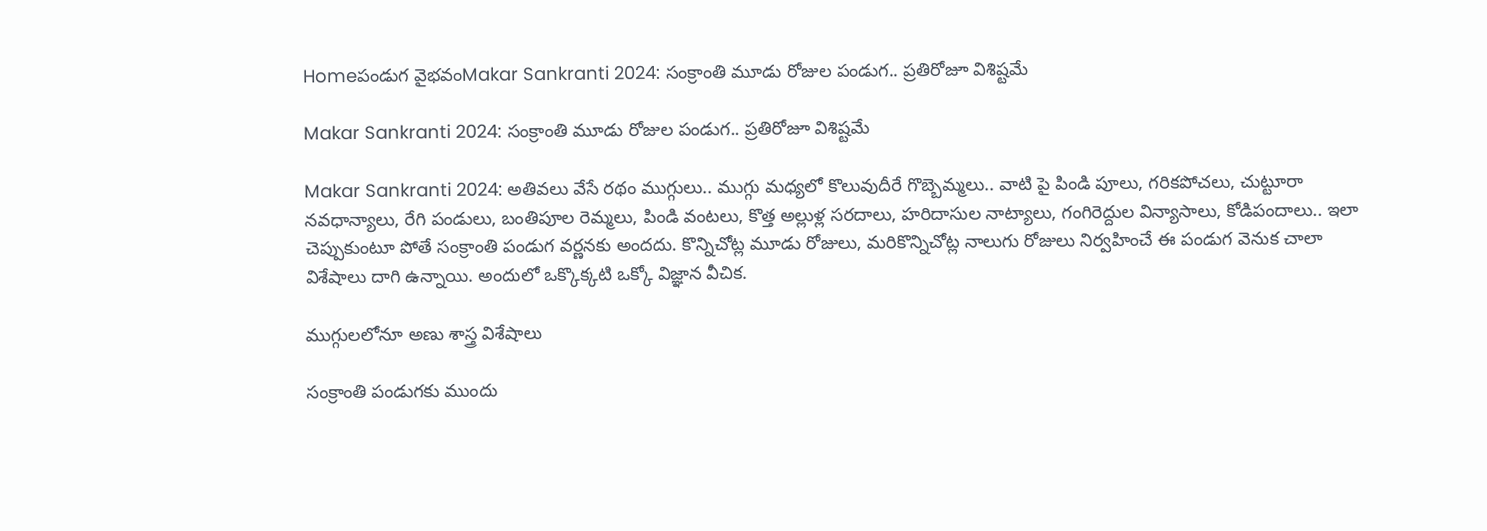Homeపండుగ వైభవంMakar Sankranti 2024: సంక్రాంతి మూడు రోజుల పండుగ.. ప్రతిరోజూ విశిష్టమే

Makar Sankranti 2024: సంక్రాంతి మూడు రోజుల పండుగ.. ప్రతిరోజూ విశిష్టమే

Makar Sankranti 2024: అతివలు వేసే రథం ముగ్గులు.. ముగ్గు మధ్యలో కొలువుదీరే గొబ్బెమ్మలు.. వాటి పై పిండి పూలు, గరికపోచలు, చుట్టూరా నవధాన్యాలు, రేగి పండులు, బంతిపూల రెమ్మలు, పిండి వంటలు, కొత్త అల్లుళ్ల సరదాలు, హరిదాసుల నాట్యాలు, గంగిరెద్దుల విన్యాసాలు, కోడిపందాలు.. ఇలా చెప్పుకుంటూ పోతే సంక్రాంతి పండుగ వర్ణనకు అందదు. కొన్నిచోట్ల మూడు రోజులు, మరికొన్నిచోట్ల నాలుగు రోజులు నిర్వహించే ఈ పండుగ వెనుక చాలా విశేషాలు దాగి ఉన్నాయి. అందులో ఒక్కొక్కటి ఒక్కో విజ్ఞాన వీచిక.

ముగ్గులలోనూ అణు శాస్త్ర విశేషాలు

సంక్రాంతి పండుగకు ముందు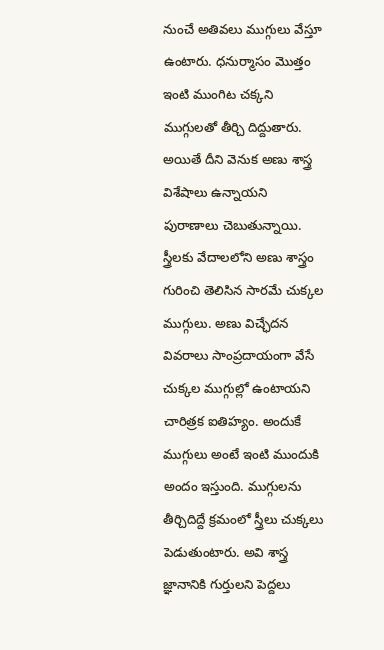నుంచే అతివలు ముగ్గులు వేస్తూ ఉంటారు. ధనుర్మాసం మొత్తం ఇంటి ముంగిట చక్కని ముగ్గులతో తీర్చి దిద్దుతారు. అయితే దీని వెనుక అణు శాస్త్ర విశేషాలు ఉన్నాయని పురాణాలు చెబుతున్నాయి. స్త్రీలకు వేదాలలోని అణు శాస్త్రం గురించి తెలిసిన సారమే చుక్కల ముగ్గులు. అణు విచ్ఛేదన వివరాలు సాంప్రదాయంగా వేసే చుక్కల ముగ్గుల్లో ఉంటాయని చారిత్రక ఐతిహ్యం. అందుకే ముగ్గులు అంటే ఇంటి ముందుకి అందం ఇస్తుంది. ముగ్గులను తీర్చిదిద్దే క్రమంలో స్త్రీలు చుక్కలు పెడుతుంటారు. అవి శాస్త్ర జ్ఞానానికి గుర్తులని పెద్దలు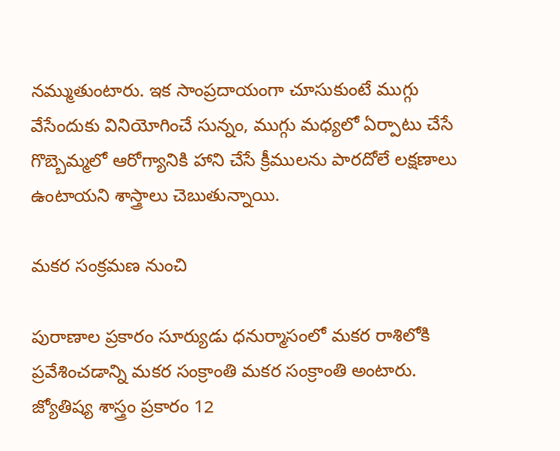నమ్ముతుంటారు. ఇక సాంప్రదాయంగా చూసుకుంటే ముగ్గు వేసేందుకు వినియోగించే సున్నం, ముగ్గు మధ్యలో ఏర్పాటు చేసే గొబ్బెమ్మలో ఆరోగ్యానికి హాని చేసే క్రీములను పారదోలే లక్షణాలు ఉంటాయని శాస్త్రాలు చెబుతున్నాయి.

మకర సంక్రమణ నుంచి

పురాణాల ప్రకారం సూర్యుడు ధనుర్మాసంలో మకర రాశిలోకి ప్రవేశించడాన్ని మకర సంక్రాంతి మకర సంక్రాంతి అంటారు. జ్యోతిష్య శాస్త్రం ప్రకారం 12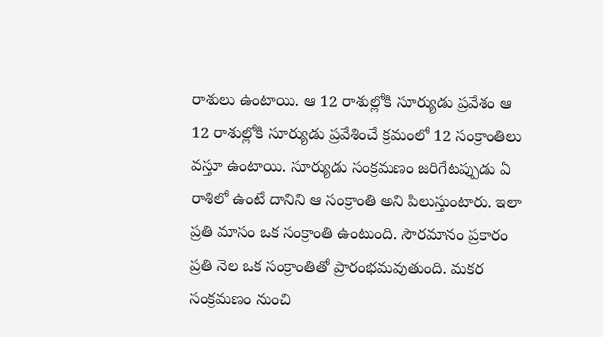రాశులు ఉంటాయి. ఆ 12 రాశుల్లోకి సూర్యుడు ప్రవేశం ఆ 12 రాశుల్లోకి సూర్యుడు ప్రవేశించే క్రమంలో 12 సంక్రాంతిలు వస్తూ ఉంటాయి. సూర్యుడు సంక్రమణం జరిగేటప్పుడు ఏ రాశిలో ఉంటే దానిని ఆ సంక్రాంతి అని పిలుస్తుంటారు. ఇలా ప్రతి మాసం ఒక సంక్రాంతి ఉంటుంది. సౌరమానం ప్రకారం ప్రతి నెల ఒక సంక్రాంతితో ప్రారంభమవుతుంది. మకర సంక్రమణం నుంచి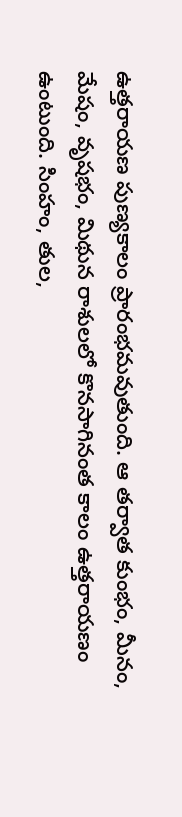ఉత్తరాయణ పుణ్యకాలం ప్రారంభమవుతుంది. ఆ తర్వాత కుంభం, మీనం, మేషం, వృషభం, మిథున రాశులలో కొనసాగినంత కాలం ఉత్తరాయణం ఉంటుంది. సింహం, తుల,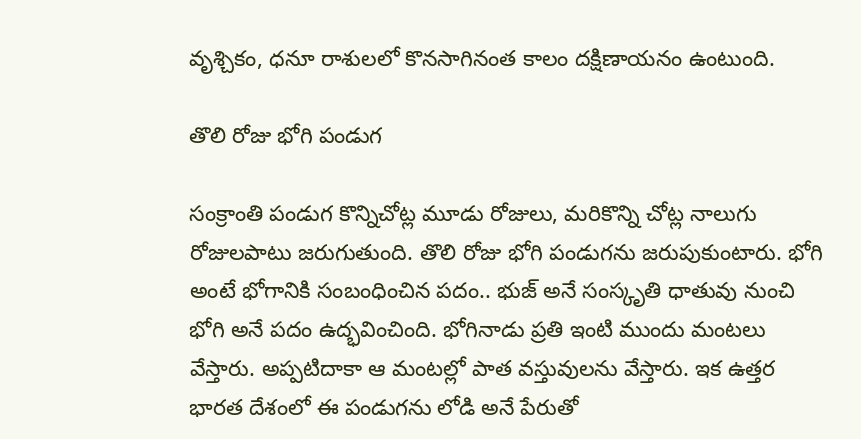వృశ్చికం, ధనూ రాశులలో కొనసాగినంత కాలం దక్షిణాయనం ఉంటుంది.

తొలి రోజు భోగి పండుగ

సంక్రాంతి పండుగ కొన్నిచోట్ల మూడు రోజులు, మరికొన్ని చోట్ల నాలుగు రోజులపాటు జరుగుతుంది. తొలి రోజు భోగి పండుగను జరుపుకుంటారు. భోగి అంటే భోగానికి సంబంధించిన పదం.. భుజ్ అనే సంస్కృతి ధాతువు నుంచి భోగి అనే పదం ఉద్భవించింది. భోగినాడు ప్రతి ఇంటి ముందు మంటలు వేస్తారు. అప్పటిదాకా ఆ మంటల్లో పాత వస్తువులను వేస్తారు. ఇక ఉత్తర భారత దేశంలో ఈ పండుగను లోడి అనే పేరుతో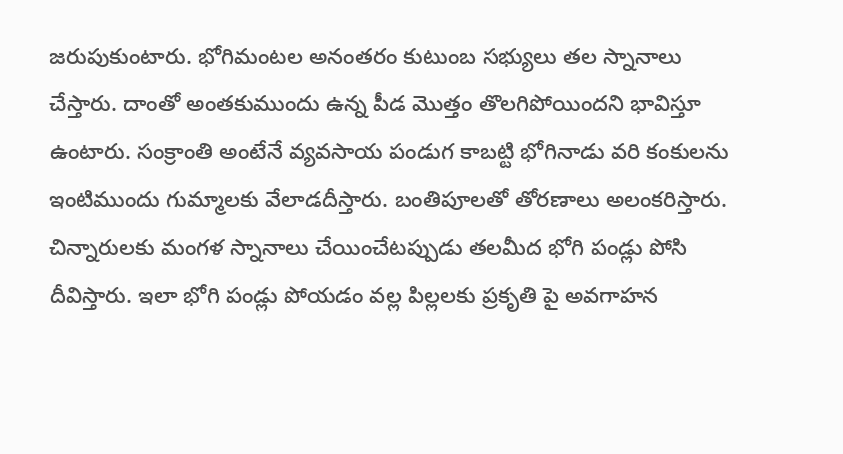జరుపుకుంటారు. భోగిమంటల అనంతరం కుటుంబ సభ్యులు తల స్నానాలు చేస్తారు. దాంతో అంతకుముందు ఉన్న పీడ మొత్తం తొలగిపోయిందని భావిస్తూ ఉంటారు. సంక్రాంతి అంటేనే వ్యవసాయ పండుగ కాబట్టి భోగినాడు వరి కంకులను ఇంటిముందు గుమ్మాలకు వేలాడదీస్తారు. బంతిపూలతో తోరణాలు అలంకరిస్తారు. చిన్నారులకు మంగళ స్నానాలు చేయించేటప్పుడు తలమీద భోగి పండ్లు పోసి దీవిస్తారు. ఇలా భోగి పండ్లు పోయడం వల్ల పిల్లలకు ప్రకృతి పై అవగాహన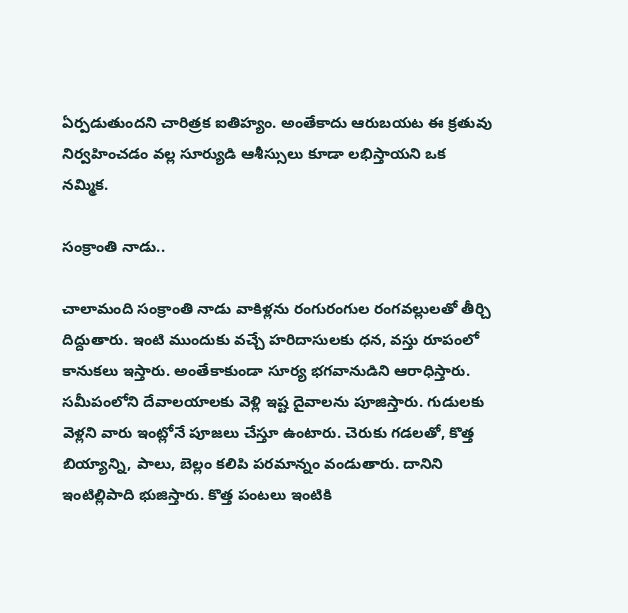ఏర్పడుతుందని చారిత్రక ఐతిహ్యం. అంతేకాదు ఆరుబయట ఈ క్రతువు నిర్వహించడం వల్ల సూర్యుడి ఆశీస్సులు కూడా లభిస్తాయని ఒక నమ్మిక.

సంక్రాంతి నాడు..

చాలామంది సంక్రాంతి నాడు వాకిళ్లను రంగురంగుల రంగవల్లులతో తీర్చి దిద్దుతారు. ఇంటి ముందుకు వచ్చే హరిదాసులకు ధన, వస్తు రూపంలో కానుకలు ఇస్తారు. అంతేకాకుండా సూర్య భగవానుడిని ఆరాధిస్తారు. సమీపంలోని దేవాలయాలకు వెళ్లి ఇష్ట దైవాలను పూజిస్తారు. గుడులకు వెళ్లని వారు ఇంట్లోనే పూజలు చేస్తూ ఉంటారు. చెరుకు గడలతో, కొత్త బియ్యాన్ని, పాలు, బెల్లం కలిపి పరమాన్నం వండుతారు. దానిని ఇంటిల్లిపాది భుజిస్తారు. కొత్త పంటలు ఇంటికి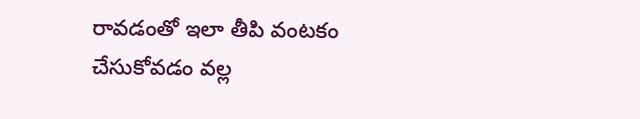రావడంతో ఇలా తీపి వంటకం చేసుకోవడం వల్ల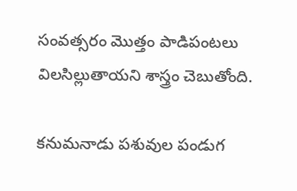సంవత్సరం మొత్తం పాడిపంటలు విలసిల్లుతాయని శాస్త్రం చెబుతోంది.

కనుమనాడు పశువుల పండుగ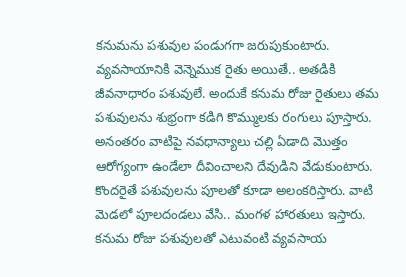కనుమను పశువుల పండుగగా జరుపుకుంటారు. వ్యవసాయానికి వెన్నెముక రైతు అయితే.. అతడికి జీవనాధారం పశువులే. అందుకే కనుమ రోజు రైతులు తమ పశువులను శుభ్రంగా కడిగి కొమ్ములకు రంగులు పూస్తారు. అనంతరం వాటిపై నవధాన్యాలు చల్లి ఏడాది మొత్తం ఆరోగ్యంగా ఉండేలా దీవించాలని దేవుడిని వేడుకుంటారు. కొందరైతే పశువులను పూలతో కూడా అలంకరిస్తారు. వాటి మెడలో పూలదండలు వేసి.. మంగళ హారతులు ఇస్తారు. కనుమ రోజు పశువులతో ఎటువంటి వ్యవసాయ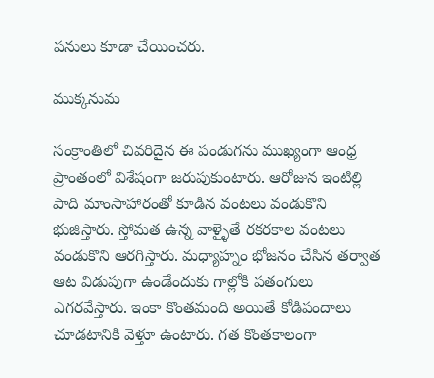పనులు కూడా చేయించరు.

ముక్కనుమ

సంక్రాంతిలో చివరిదైన ఈ పండుగను ముఖ్యంగా ఆంధ్ర ప్రాంతంలో విశేషంగా జరుపుకుంటారు. ఆరోజున ఇంటిల్లి పాది మాంసాహారంతో కూడిన వంటలు వండుకొని భుజిస్తారు. స్తోమత ఉన్న వాళ్ళైతే రకరకాల వంటలు వండుకొని ఆరగిస్తారు. మధ్యాహ్నం భోజనం చేసిన తర్వాత ఆట విడుపుగా ఉండేందుకు గాల్లోకి పతంగులు ఎగరవేస్తారు. ఇంకా కొంతమంది అయితే కోడిపందాలు చూడటానికి వెళ్తూ ఉంటారు. గత కొంతకాలంగా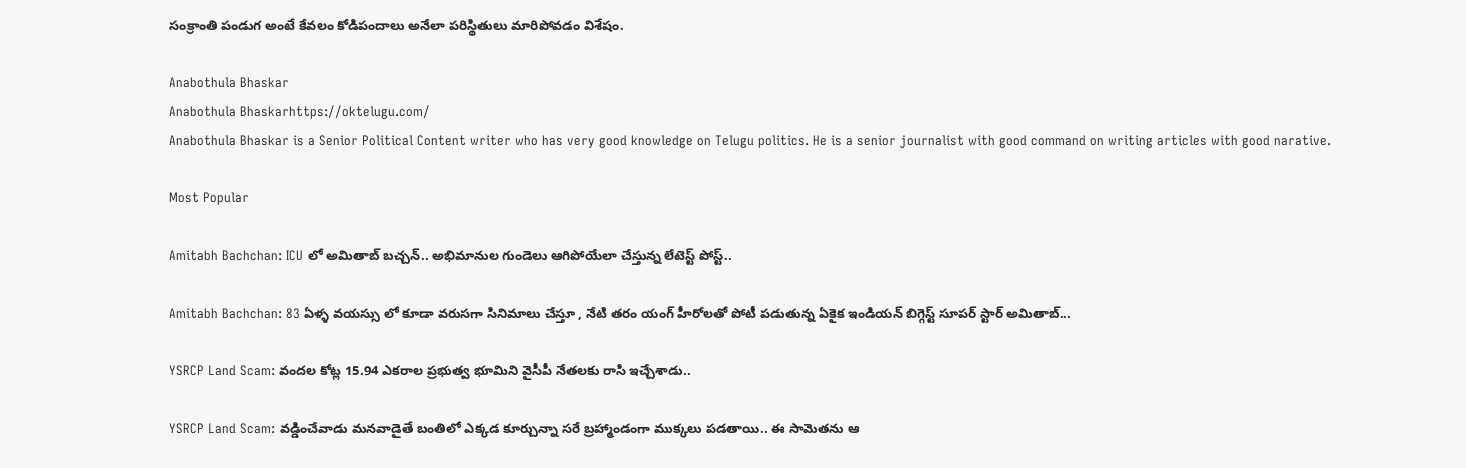సంక్రాంతి పండుగ అంటే కేవలం కోడిపందాలు అనేలా పరిస్థితులు మారిపోవడం విశేషం.

Anabothula Bhaskar
Anabothula Bhaskarhttps://oktelugu.com/
Anabothula Bhaskar is a Senior Political Content writer who has very good knowledge on Telugu politics. He is a senior journalist with good command on writing articles with good narative.

Most Popular

Amitabh Bachchan: ICU లో అమితాబ్ బచ్చన్.. అభిమానుల గుండెలు ఆగిపోయేలా చేస్తున్న లేటెస్ట్ పోస్ట్..

Amitabh Bachchan: 83 ఏళ్ళ వయస్సు లో కూడా వరుసగా సినిమాలు చేస్తూ , నేటి తరం యంగ్ హీరోలతో పోటీ పడుతున్న ఏకైక ఇండియన్ బిగ్గెస్ట్ సూపర్ స్టార్ అమితాబ్...

YSRCP Land Scam: వందల కోట్ల 15.94 ఎకరాల ప్రభుత్వ భూమిని వైసీపీ నేతలకు రాసి ఇచ్చేశాడు..

YSRCP Land Scam: వడ్డించేవాడు మనవాడైతే బంతిలో ఎక్కడ కూర్చున్నా సరే బ్రహ్మాండంగా ముక్కలు పడతాయి.. ఈ సామెతను ఆ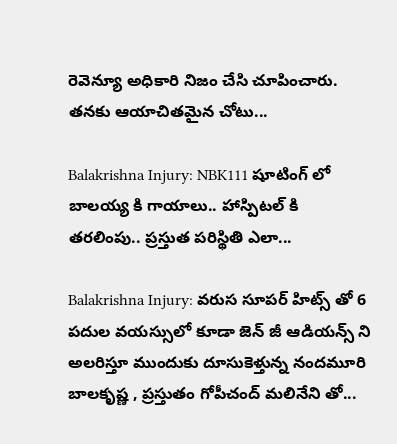రెవెన్యూ అధికారి నిజం చేసి చూపించారు. తనకు ఆయాచితమైన చోటు...

Balakrishna Injury: NBK111 షూటింగ్ లో బాలయ్య కి గాయాలు.. హాస్పిటల్ కి తరలింపు.. ప్రస్తుత పరిస్థితి ఎలా...

Balakrishna Injury: వరుస సూపర్ హిట్స్ తో 6 పదుల వయస్సులో కూడా జెన్ జీ ఆడియన్స్ ని అలరిస్తూ ముందుకు దూసుకెళ్తున్న నందమూరి బాలకృష్ణ , ప్రస్తుతం గోపీచంద్ మలినేని తో...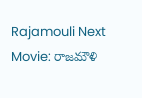Rajamouli Next Movie: రాజమౌళి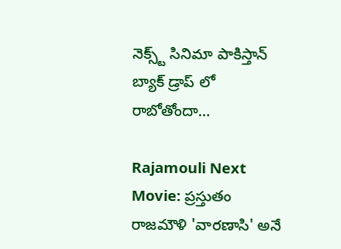నెక్స్ట్ సినిమా పాకిస్తాన్ బ్యాక్ డ్రాప్ లో రాబోతోందా…

Rajamouli Next Movie: ప్రస్తుతం రాజమౌళి 'వారణాసి' అనే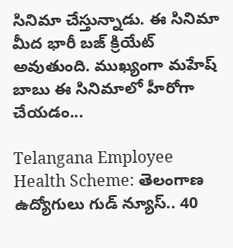సినిమా చేస్తున్నాడు. ఈ సినిమా మీద భారీ బజ్ క్రియేట్ అవుతుంది. ముఖ్యంగా మహేష్ బాబు ఈ సినిమాలో హీరోగా చేయడం...

Telangana Employee Health Scheme: తెలంగాణ ఉద్యోగులు గుడ్‌ న్యూస్‌.. 40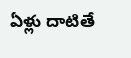ఏళ్లు దాటితే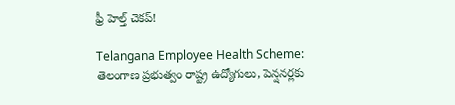ఫ్రీ హెల్త్‌ చెకప్‌!

Telangana Employee Health Scheme: తెలంగాణ ప్రభుత్వం రాష్ట్ర ఉద్యోగులు, పెన్షనర్లకు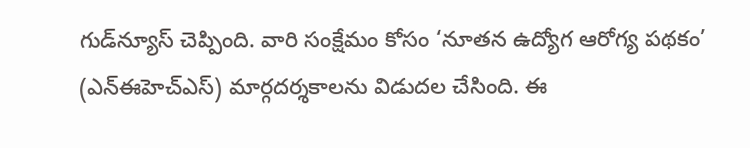గుడ్‌న్యూస్‌ చెప్పింది. వారి సంక్షేమం కోసం ‘నూతన ఉద్యోగ ఆరోగ్య పథకం’ (ఎన్‌ఈహెచ్‌ఎస్‌) మార్గదర్శకాలను విడుదల చేసింది. ఈ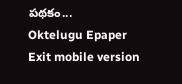పథకం...
Oktelugu Epaper
Exit mobile version